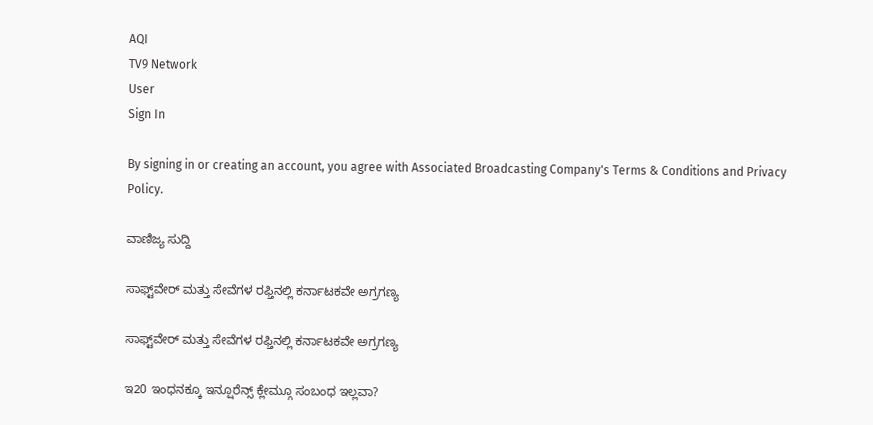AQI
TV9 Network
User
Sign In

By signing in or creating an account, you agree with Associated Broadcasting Company's Terms & Conditions and Privacy Policy.

ವಾಣಿಜ್ಯ ಸುದ್ದಿ

ಸಾಫ್ಟ್‌ವೇರ್ ಮತ್ತು ಸೇವೆಗಳ ರಫ್ತಿನಲ್ಲಿ ಕರ್ನಾಟಕವೇ ಅಗ್ರಗಣ್ಯ

ಸಾಫ್ಟ್‌ವೇರ್ ಮತ್ತು ಸೇವೆಗಳ ರಫ್ತಿನಲ್ಲಿ ಕರ್ನಾಟಕವೇ ಅಗ್ರಗಣ್ಯ

ಇ20 ಇಂಧನಕ್ಕೂ ಇನ್ಷೂರೆನ್ಸ್ ಕ್ಲೇಮ್ಗೂ ಸಂಬಂಧ ಇಲ್ಲವಾ?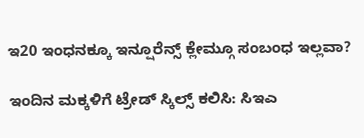ಇ20 ಇಂಧನಕ್ಕೂ ಇನ್ಷೂರೆನ್ಸ್ ಕ್ಲೇಮ್ಗೂ ಸಂಬಂಧ ಇಲ್ಲವಾ?

ಇಂದಿನ ಮಕ್ಕಳಿಗೆ ಟ್ರೇಡ್ ಸ್ಕಿಲ್ಸ್ ಕಲಿಸಿ: ಸಿಇಎ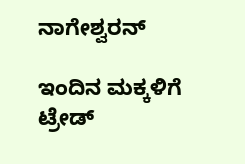ನಾಗೇಶ್ವರನ್

ಇಂದಿನ ಮಕ್ಕಳಿಗೆ ಟ್ರೇಡ್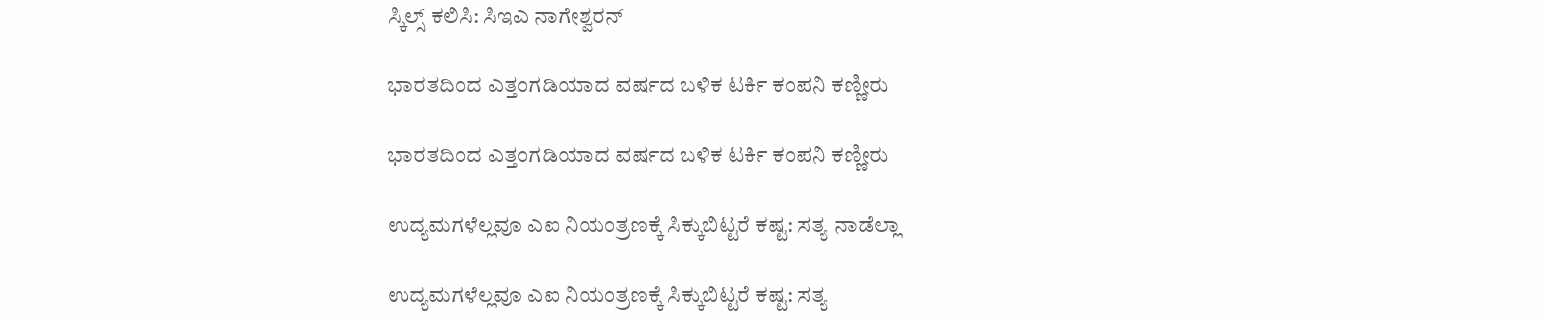ಸ್ಕಿಲ್ಸ್ ಕಲಿಸಿ: ಸಿಇಎ ನಾಗೇಶ್ವರನ್

ಭಾರತದಿಂದ ಎತ್ತಂಗಡಿಯಾದ ವರ್ಷದ ಬಳಿಕ ಟರ್ಕಿ ಕಂಪನಿ ಕಣ್ಣೀರು

ಭಾರತದಿಂದ ಎತ್ತಂಗಡಿಯಾದ ವರ್ಷದ ಬಳಿಕ ಟರ್ಕಿ ಕಂಪನಿ ಕಣ್ಣೀರು

ಉದ್ಯಮಗಳೆಲ್ಲವೂ ಎಐ ನಿಯಂತ್ರಣಕ್ಕೆ ಸಿಕ್ಕುಬಿಟ್ಟರೆ ಕಷ್ಟ: ಸತ್ಯ ನಾಡೆಲ್ಲಾ

ಉದ್ಯಮಗಳೆಲ್ಲವೂ ಎಐ ನಿಯಂತ್ರಣಕ್ಕೆ ಸಿಕ್ಕುಬಿಟ್ಟರೆ ಕಷ್ಟ: ಸತ್ಯ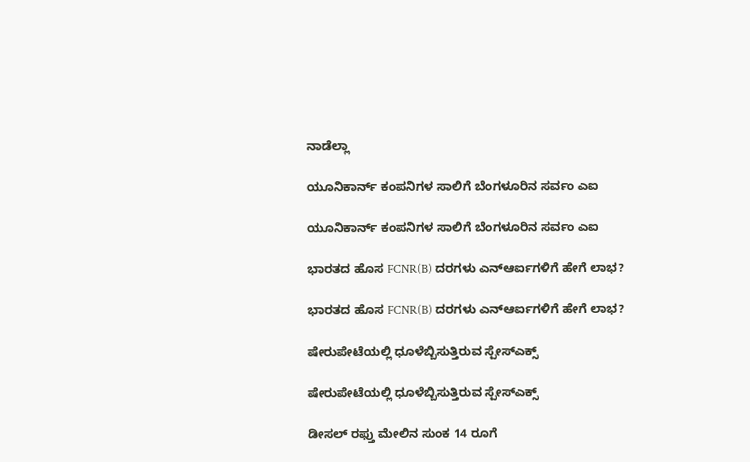ನಾಡೆಲ್ಲಾ

ಯೂನಿಕಾರ್ನ್ ಕಂಪನಿಗಳ ಸಾಲಿಗೆ ಬೆಂಗಳೂರಿನ ಸರ್ವಂ ಎಐ

ಯೂನಿಕಾರ್ನ್ ಕಂಪನಿಗಳ ಸಾಲಿಗೆ ಬೆಂಗಳೂರಿನ ಸರ್ವಂ ಎಐ

ಭಾರತದ ಹೊಸ FCNR(B) ದರಗಳು ಎನ್ಆರ್ಐಗಳಿಗೆ ಹೇಗೆ ಲಾಭ?

ಭಾರತದ ಹೊಸ FCNR(B) ದರಗಳು ಎನ್ಆರ್ಐಗಳಿಗೆ ಹೇಗೆ ಲಾಭ?

ಷೇರುಪೇಟೆಯಲ್ಲಿ ಧೂಳೆಬ್ಬಿಸುತ್ತಿರುವ ಸ್ಪೇಸ್ಎಕ್ಸ್

ಷೇರುಪೇಟೆಯಲ್ಲಿ ಧೂಳೆಬ್ಬಿಸುತ್ತಿರುವ ಸ್ಪೇಸ್ಎಕ್ಸ್

ಡೀಸಲ್ ರಫ್ತು ಮೇಲಿನ ಸುಂಕ 14 ರೂಗೆ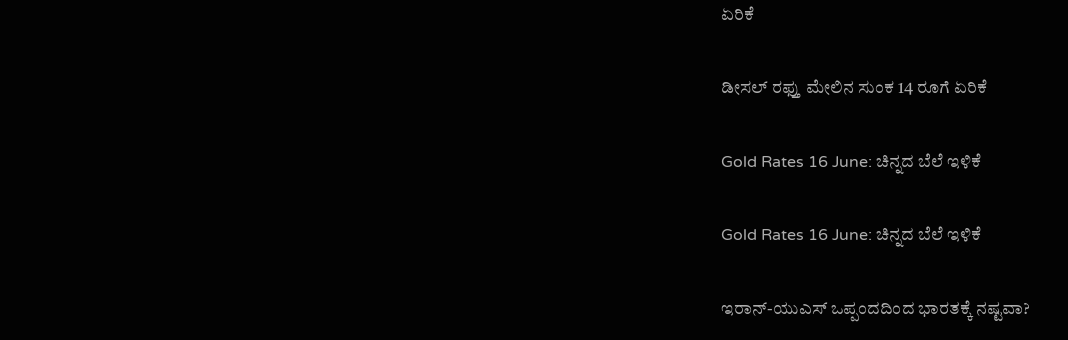ಏರಿಕೆ

ಡೀಸಲ್ ರಫ್ತು ಮೇಲಿನ ಸುಂಕ 14 ರೂಗೆ ಏರಿಕೆ

Gold Rates 16 June: ಚಿನ್ನದ ಬೆಲೆ ಇಳಿಕೆ

Gold Rates 16 June: ಚಿನ್ನದ ಬೆಲೆ ಇಳಿಕೆ

ಇರಾನ್-ಯುಎಸ್ ಒಪ್ಪಂದದಿಂದ ಭಾರತಕ್ಕೆ ನಷ್ಟವಾ?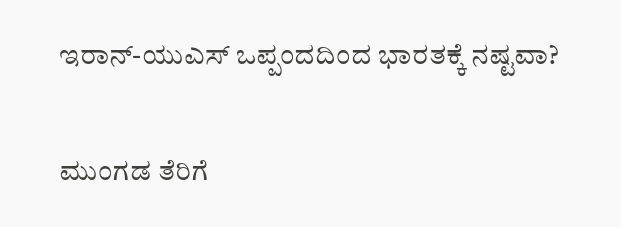ಇರಾನ್-ಯುಎಸ್ ಒಪ್ಪಂದದಿಂದ ಭಾರತಕ್ಕೆ ನಷ್ಟವಾ?

ಮುಂಗಡ ತೆರಿಗೆ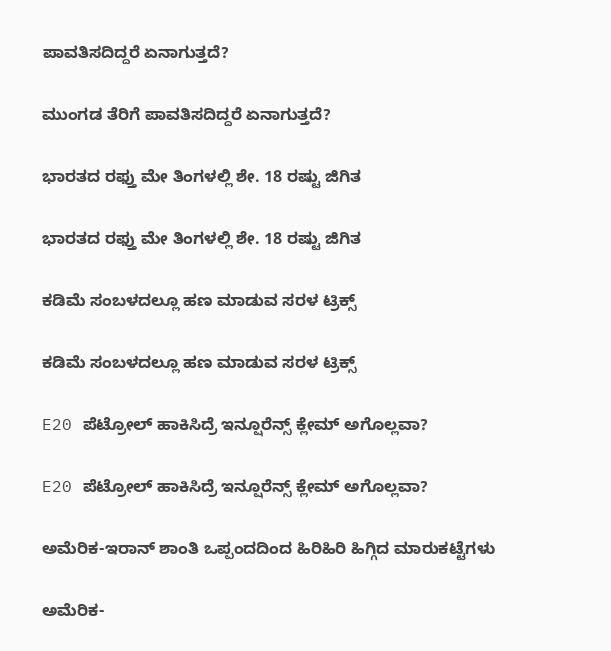ಪಾವತಿಸದಿದ್ದರೆ ಏನಾಗುತ್ತದೆ?

ಮುಂಗಡ ತೆರಿಗೆ ಪಾವತಿಸದಿದ್ದರೆ ಏನಾಗುತ್ತದೆ?

ಭಾರತದ ರಫ್ತು ಮೇ ತಿಂಗಳಲ್ಲಿ ಶೇ. 18 ರಷ್ಟು ಜಿಗಿತ

ಭಾರತದ ರಫ್ತು ಮೇ ತಿಂಗಳಲ್ಲಿ ಶೇ. 18 ರಷ್ಟು ಜಿಗಿತ

ಕಡಿಮೆ ಸಂಬಳದಲ್ಲೂ ಹಣ ಮಾಡುವ ಸರಳ ಟ್ರಿಕ್ಸ್

ಕಡಿಮೆ ಸಂಬಳದಲ್ಲೂ ಹಣ ಮಾಡುವ ಸರಳ ಟ್ರಿಕ್ಸ್

E20 ಪೆಟ್ರೋಲ್ ಹಾಕಿಸಿದ್ರೆ ಇನ್ಷೂರೆನ್ಸ್ ಕ್ಲೇಮ್ ಅಗೊಲ್ಲವಾ?

E20 ಪೆಟ್ರೋಲ್ ಹಾಕಿಸಿದ್ರೆ ಇನ್ಷೂರೆನ್ಸ್ ಕ್ಲೇಮ್ ಅಗೊಲ್ಲವಾ?

ಅಮೆರಿಕ-ಇರಾನ್ ಶಾಂತಿ ಒಪ್ಪಂದದಿಂದ ಹಿರಿಹಿರಿ ಹಿಗ್ಗಿದ ಮಾರುಕಟ್ಟೆಗಳು

ಅಮೆರಿಕ-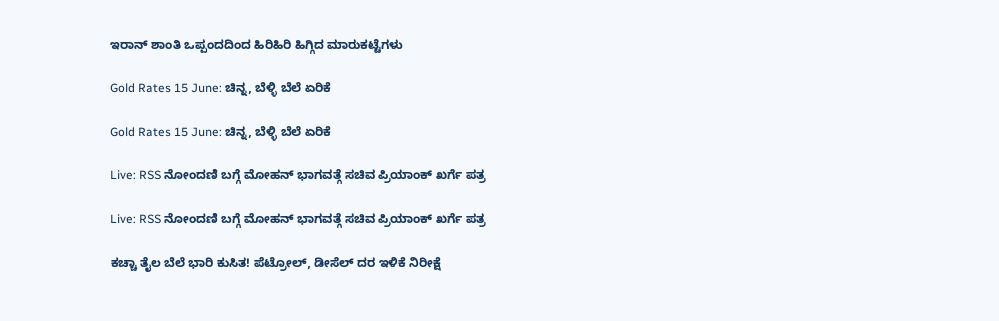ಇರಾನ್ ಶಾಂತಿ ಒಪ್ಪಂದದಿಂದ ಹಿರಿಹಿರಿ ಹಿಗ್ಗಿದ ಮಾರುಕಟ್ಟೆಗಳು

Gold Rates 15 June: ಚಿನ್ನ, ಬೆಳ್ಳಿ ಬೆಲೆ ಏರಿಕೆ

Gold Rates 15 June: ಚಿನ್ನ, ಬೆಳ್ಳಿ ಬೆಲೆ ಏರಿಕೆ

Live: RSS ನೋಂದಣಿ ಬಗ್ಗೆ ಮೋಹನ್ ಭಾಗವತ್ಗೆ ಸಚಿವ ಪ್ರಿಯಾಂಕ್ ಖರ್ಗೆ ಪತ್ರ

Live: RSS ನೋಂದಣಿ ಬಗ್ಗೆ ಮೋಹನ್ ಭಾಗವತ್ಗೆ ಸಚಿವ ಪ್ರಿಯಾಂಕ್ ಖರ್ಗೆ ಪತ್ರ

ಕಚ್ಚಾ ತೈಲ ಬೆಲೆ ಭಾರಿ ಕುಸಿತ! ಪೆಟ್ರೋಲ್, ಡೀಸೆಲ್ ದರ ಇಳಿಕೆ ನಿರೀಕ್ಷೆ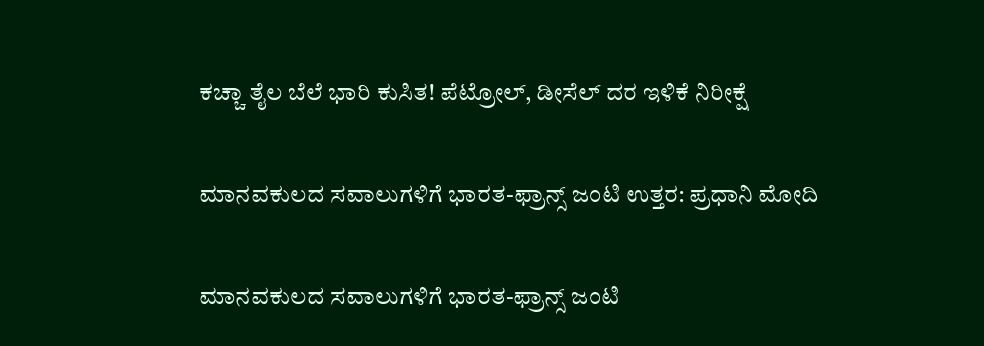ಕಚ್ಚಾ ತೈಲ ಬೆಲೆ ಭಾರಿ ಕುಸಿತ! ಪೆಟ್ರೋಲ್, ಡೀಸೆಲ್ ದರ ಇಳಿಕೆ ನಿರೀಕ್ಷೆ

ಮಾನವಕುಲದ ಸವಾಲುಗಳಿಗೆ ಭಾರತ-ಫ್ರಾನ್ಸ್ ಜಂಟಿ ಉತ್ತರ: ಪ್ರಧಾನಿ ಮೋದಿ

ಮಾನವಕುಲದ ಸವಾಲುಗಳಿಗೆ ಭಾರತ-ಫ್ರಾನ್ಸ್ ಜಂಟಿ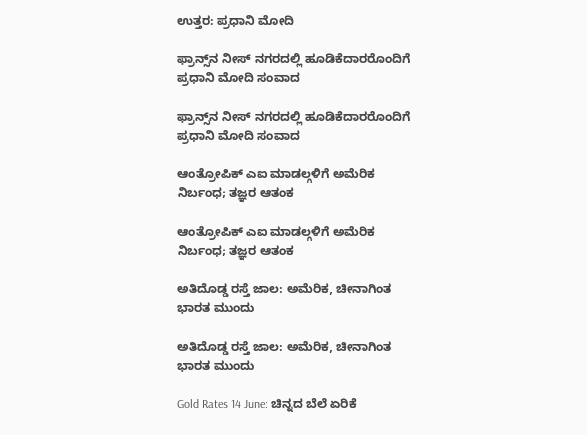ಉತ್ತರ: ಪ್ರಧಾನಿ ಮೋದಿ

ಫ್ರಾನ್ಸ್‌ನ ನೀಸ್ ನಗರದಲ್ಲಿ ಹೂಡಿಕೆದಾರರೊಂದಿಗೆ ಪ್ರಧಾನಿ ಮೋದಿ ಸಂವಾದ

ಫ್ರಾನ್ಸ್‌ನ ನೀಸ್ ನಗರದಲ್ಲಿ ಹೂಡಿಕೆದಾರರೊಂದಿಗೆ ಪ್ರಧಾನಿ ಮೋದಿ ಸಂವಾದ

ಆಂತ್ರೋಪಿಕ್ ಎಐ ಮಾಡಲ್ಗಳಿಗೆ ಅಮೆರಿಕ ನಿರ್ಬಂಧ; ತಜ್ಞರ ಆತಂಕ

ಆಂತ್ರೋಪಿಕ್ ಎಐ ಮಾಡಲ್ಗಳಿಗೆ ಅಮೆರಿಕ ನಿರ್ಬಂಧ; ತಜ್ಞರ ಆತಂಕ

ಅತಿದೊಡ್ಡ ರಸ್ತೆ ಜಾಲ: ಅಮೆರಿಕ, ಚೀನಾಗಿಂತ ಭಾರತ ಮುಂದು

ಅತಿದೊಡ್ಡ ರಸ್ತೆ ಜಾಲ: ಅಮೆರಿಕ, ಚೀನಾಗಿಂತ ಭಾರತ ಮುಂದು

Gold Rates 14 June: ಚಿನ್ನದ ಬೆಲೆ ಏರಿಕೆ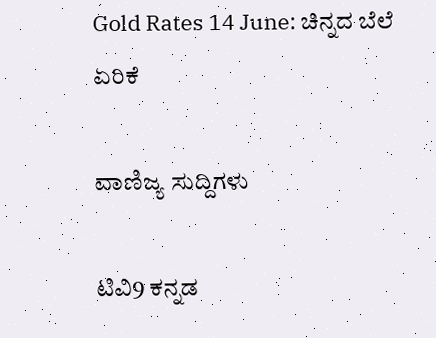Gold Rates 14 June: ಚಿನ್ನದ ಬೆಲೆ ಏರಿಕೆ

ವಾಣಿಜ್ಯ ಸುದ್ದಿಗಳು

ಟಿವಿ9 ಕನ್ನಡ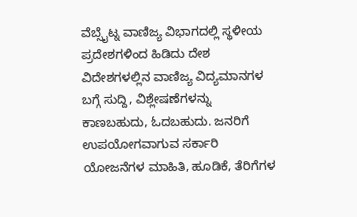ವೆಬ್ಸೈಟ್ನ ವಾಣಿಜ್ಯ ವಿಭಾಗದಲ್ಲಿ ಸ್ಥಳೀಯ ಪ್ರದೇಶಗಳಿಂದ ಹಿಡಿದು ದೇಶ ವಿದೇಶಗಳಲ್ಲಿನ ವಾಣಿಜ್ಯ ವಿದ್ಯಮಾನಗಳ ಬಗ್ಗೆ ಸುದ್ದಿ, ವಿಶ್ಲೇಷಣೆಗಳನ್ನು ಕಾಣಬಹುದು, ಓದಬಹುದು. ಜನರಿಗೆ ಉಪಯೋಗವಾಗುವ ಸರ್ಕಾರಿ ಯೋಜನೆಗಳ ಮಾಹಿತಿ, ಹೂಡಿಕೆ, ತೆರಿಗೆಗಳ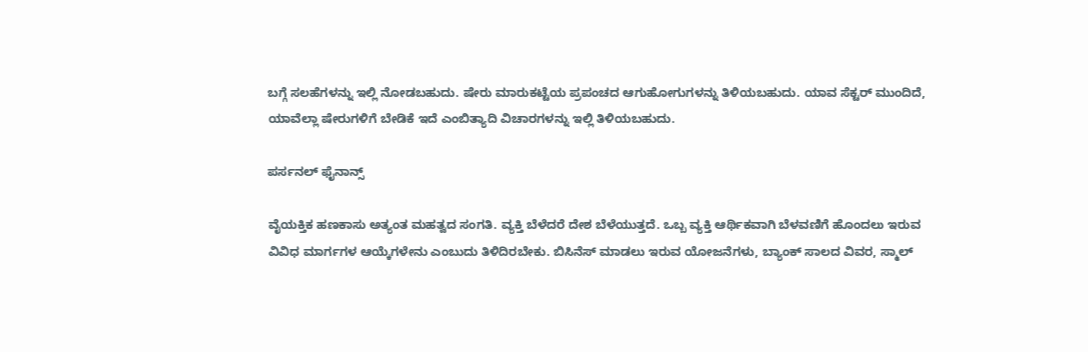ಬಗ್ಗೆ ಸಲಹೆಗಳನ್ನು ಇಲ್ಲಿ ನೋಡಬಹುದು. ಷೇರು ಮಾರುಕಟ್ಟೆಯ ಪ್ರಪಂಚದ ಆಗುಹೋಗುಗಳನ್ನು ತಿಳಿಯಬಹುದು. ಯಾವ ಸೆಕ್ಟರ್ ಮುಂದಿದೆ, ಯಾವೆಲ್ಲಾ ಷೇರುಗಳಿಗೆ ಬೇಡಿಕೆ ಇದೆ ಎಂಬಿತ್ಯಾದಿ ವಿಚಾರಗಳನ್ನು ಇಲ್ಲಿ ತಿಳಿಯಬಹುದು.

ಪರ್ಸನಲ್ ಫೈನಾನ್ಸ್

ವೈಯಕ್ತಿಕ ಹಣಕಾಸು ಅತ್ಯಂತ ಮಹತ್ವದ ಸಂಗತಿ. ವ್ಯಕ್ತಿ ಬೆಳೆದರೆ ದೇಶ ಬೆಳೆಯುತ್ತದೆ. ಒಬ್ಬ ವ್ಯಕ್ತಿ ಆರ್ಥಿಕವಾಗಿ ಬೆಳವಣಿಗೆ ಹೊಂದಲು ಇರುವ ವಿವಿಧ ಮಾರ್ಗಗಳ ಆಯ್ಕೆಗಳೇನು ಎಂಬುದು ತಿಳಿದಿರಬೇಕು. ಬಿಸಿನೆಸ್ ಮಾಡಲು ಇರುವ ಯೋಜನೆಗಳು, ಬ್ಯಾಂಕ್ ಸಾಲದ ವಿವರ, ಸ್ಮಾಲ್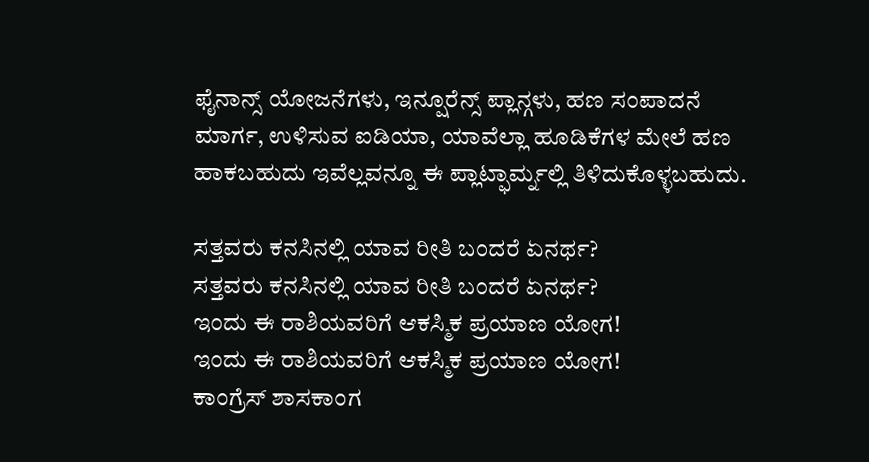ಫೈನಾನ್ಸ್ ಯೋಜನೆಗಳು, ಇನ್ಷೂರೆನ್ಸ್ ಪ್ಲಾನ್ಗಳು, ಹಣ ಸಂಪಾದನೆ ಮಾರ್ಗ, ಉಳಿಸುವ ಐಡಿಯಾ, ಯಾವೆಲ್ಲಾ ಹೂಡಿಕೆಗಳ ಮೇಲೆ ಹಣ ಹಾಕಬಹುದು ಇವೆಲ್ಲವನ್ನೂ ಈ ಪ್ಲಾಟ್ಫಾರ್ಮ್ನಲ್ಲಿ ತಿಳಿದುಕೊಳ್ಳಬಹುದು.

ಸತ್ತವರು ಕನಸಿನಲ್ಲಿ ಯಾವ ರೀತಿ ಬಂದರೆ ಏನರ್ಥ?
ಸತ್ತವರು ಕನಸಿನಲ್ಲಿ ಯಾವ ರೀತಿ ಬಂದರೆ ಏನರ್ಥ?
ಇಂದು ಈ ರಾಶಿಯವರಿಗೆ ಆಕಸ್ಮಿಕ ಪ್ರಯಾಣ ಯೋಗ!
ಇಂದು ಈ ರಾಶಿಯವರಿಗೆ ಆಕಸ್ಮಿಕ ಪ್ರಯಾಣ ಯೋಗ!
ಕಾಂಗ್ರೆಸ್ ಶಾಸಕಾಂಗ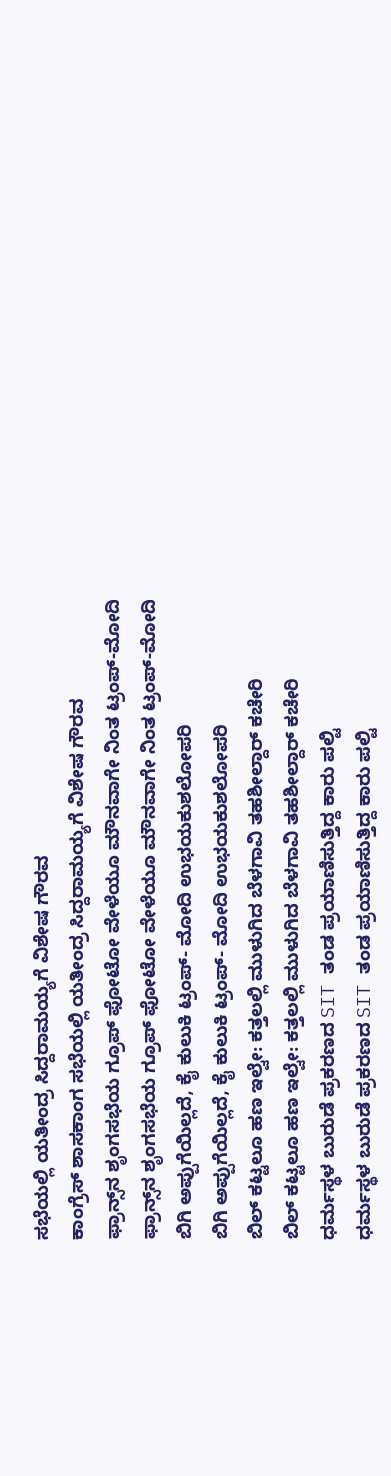ಸಭೆಯಲ್ಲಿ ಯತೀಂದ್ರ ಸಿದ್ದರಾಮಯ್ಯಗೆ ವಿಶೇಷ ಗೌರವ
ಕಾಂಗ್ರೆಸ್ ಶಾಸಕಾಂಗ ಸಭೆಯಲ್ಲಿ ಯತೀಂದ್ರ ಸಿದ್ದರಾಮಯ್ಯಗೆ ವಿಶೇಷ ಗೌರವ
ಫ್ರಾನ್ಸ್‌ನ ಶೃಂಗಸಭೆಯ ಗ್ರೂಪ್ ಫೋಟೋ ವೇಳೆಯೂ ಮೌನವಾಗೇ ನಿಂತ ಟ್ರಂಪ್-ಮೋದಿ
ಫ್ರಾನ್ಸ್‌ನ ಶೃಂಗಸಭೆಯ ಗ್ರೂಪ್ ಫೋಟೋ ವೇಳೆಯೂ ಮೌನವಾಗೇ ನಿಂತ ಟ್ರಂಪ್-ಮೋದಿ
ಬಿಗಿ ಅಪ್ಪುಗೆಯಿಲ್ಲದೆ, ಕೈ ಕುಲುಕಿ ಟ್ರಂಪ್- ಮೋದಿ ಉಭಯಕುಶಲೋಪರಿ
ಬಿಗಿ ಅಪ್ಪುಗೆಯಿಲ್ಲದೆ, ಕೈ ಕುಲುಕಿ ಟ್ರಂಪ್- ಮೋದಿ ಉಭಯಕುಶಲೋಪರಿ
ಬಿಲ್ ಕಟ್ಟಲೂ ಹಣ ಇಲ್ವೇ: ಕತ್ತಲಲ್ಲಿ ಮುಳುಗಿದ ಬೆಳಗಾವಿ ತಹಶೀಲ್ದಾರ್ ಕಚೇರಿ
ಬಿಲ್ ಕಟ್ಟಲೂ ಹಣ ಇಲ್ವೇ: ಕತ್ತಲಲ್ಲಿ ಮುಳುಗಿದ ಬೆಳಗಾವಿ ತಹಶೀಲ್ದಾರ್ ಕಚೇರಿ
ಧರ್ಮಸ್ಥಳ ಬುರುಡೆ ಪ್ರಕರಣದ SIT ತಂಡ ಪ್ರಯಾಣಿಸುತ್ತಿದ್ದ ಕಾರು ಪಲ್ಟಿ
ಧರ್ಮಸ್ಥಳ ಬುರುಡೆ ಪ್ರಕರಣದ SIT ತಂಡ ಪ್ರಯಾಣಿಸುತ್ತಿದ್ದ ಕಾರು ಪಲ್ಟಿ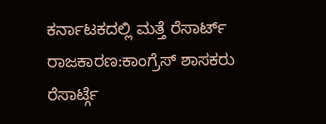ಕರ್ನಾಟಕದಲ್ಲಿ ಮತ್ತೆ ರೆಸಾರ್ಟ್ ರಾಜಕಾರಣ:ಕಾಂಗ್ರೆಸ್ ಶಾಸಕರು ರೆಸಾರ್ಟ್ಗೆ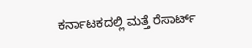ಕರ್ನಾಟಕದಲ್ಲಿ ಮತ್ತೆ ರೆಸಾರ್ಟ್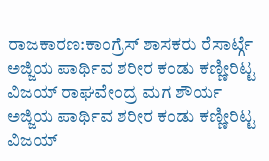ರಾಜಕಾರಣ:ಕಾಂಗ್ರೆಸ್ ಶಾಸಕರು ರೆಸಾರ್ಟ್ಗೆ
ಅಜ್ಜಿಯ ಪಾರ್ಥಿವ ಶರೀರ ಕಂಡು ಕಣ್ಣೀರಿಟ್ಟ ವಿಜಯ್ ರಾಘವೇಂದ್ರ ಮಗ ಶೌರ್ಯ
ಅಜ್ಜಿಯ ಪಾರ್ಥಿವ ಶರೀರ ಕಂಡು ಕಣ್ಣೀರಿಟ್ಟ ವಿಜಯ್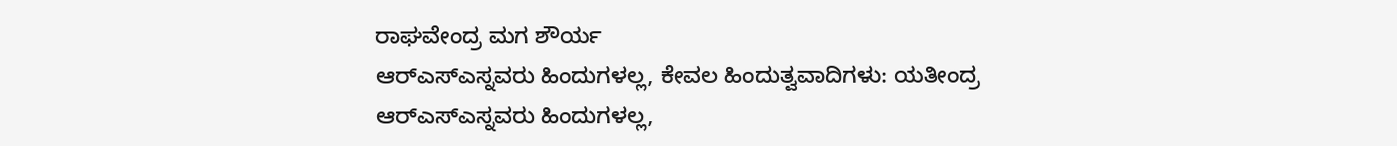ರಾಘವೇಂದ್ರ ಮಗ ಶೌರ್ಯ
ಆರ್‌ಎಸ್‌ಎಸ್ನವರು ಹಿಂದುಗಳಲ್ಲ, ಕೇವಲ ಹಿಂದುತ್ವವಾದಿಗಳು: ಯತೀಂದ್ರ
ಆರ್‌ಎಸ್‌ಎಸ್ನವರು ಹಿಂದುಗಳಲ್ಲ,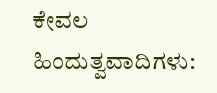ಕೇವಲ ಹಿಂದುತ್ವವಾದಿಗಳು: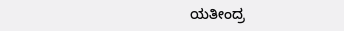ಯತೀಂದ್ರ